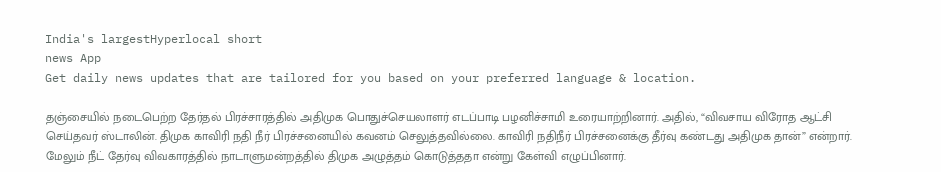India's largestHyperlocal short
news App
Get daily news updates that are tailored for you based on your preferred language & location.

தஞ்சையில் நடைபெற்ற தேர்தல் பிரச்சாரத்தில் அதிமுக பொதுச்செயலாளர் எடப்பாடி பழனிச்சாமி உரையாற்றினார். அதில், “விவசாய விரோத ஆட்சி செய்தவர் ஸ்டாலின். திமுக காவிரி நதி நீர் பிரச்சனையில் கவனம் செலுத்தவில்லை. காவிரி நதிநீர் பிரச்சனைக்கு தீர்வு கண்டது அதிமுக தான்” என்றார். மேலும் நீட் தேர்வு விவகாரத்தில் நாடாளுமன்றத்தில் திமுக அழுத்தம் கொடுத்ததா என்று கேள்வி எழுப்பினார்.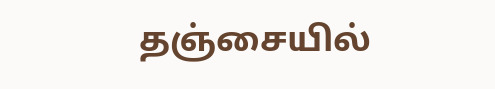தஞ்சையில்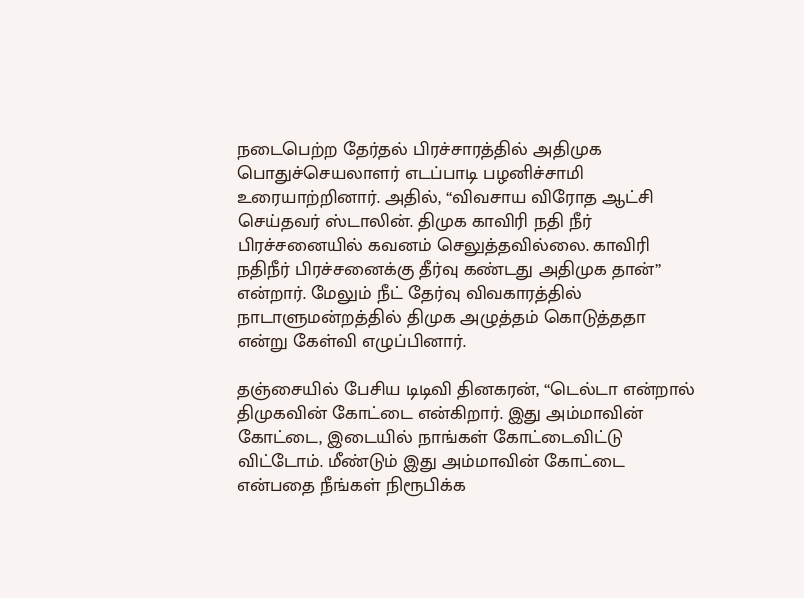நடைபெற்ற தேர்தல் பிரச்சாரத்தில் அதிமுக பொதுச்செயலாளர் எடப்பாடி பழனிச்சாமி உரையாற்றினார். அதில், “விவசாய விரோத ஆட்சி செய்தவர் ஸ்டாலின். திமுக காவிரி நதி நீர் பிரச்சனையில் கவனம் செலுத்தவில்லை. காவிரி நதிநீர் பிரச்சனைக்கு தீர்வு கண்டது அதிமுக தான்” என்றார். மேலும் நீட் தேர்வு விவகாரத்தில் நாடாளுமன்றத்தில் திமுக அழுத்தம் கொடுத்ததா என்று கேள்வி எழுப்பினார்.

தஞ்சையில் பேசிய டிடிவி தினகரன், “டெல்டா என்றால் திமுகவின் கோட்டை என்கிறார். இது அம்மாவின் கோட்டை, இடையில் நாங்கள் கோட்டைவிட்டு விட்டோம். மீண்டும் இது அம்மாவின் கோட்டை என்பதை நீங்கள் நிரூபிக்க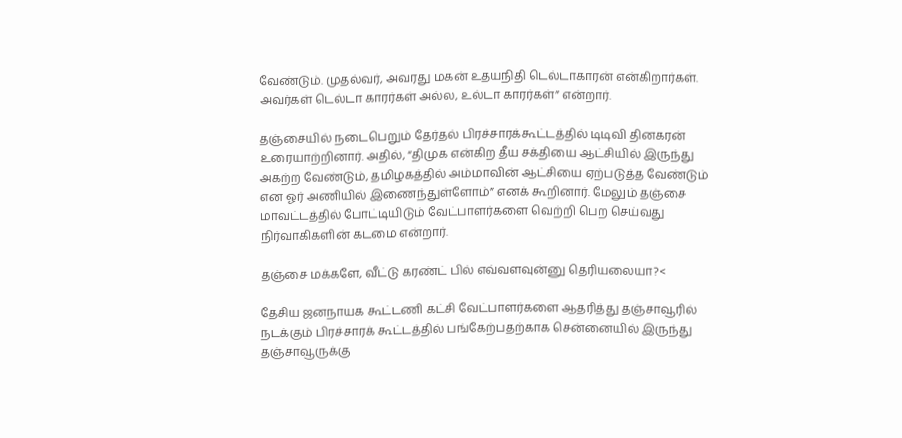வேண்டும். முதல்வர், அவரது மகன் உதயநிதி டெல்டாகாரன் என்கிறார்கள். அவர்கள் டெல்டா காரர்கள் அல்ல, உல்டா காரர்கள்” என்றார்.

தஞ்சையில் நடைபெறும் தேர்தல் பிரச்சாரக்கூட்டத்தில் டிடிவி தினகரன் உரையாற்றினார். அதில், “திமுக என்கிற தீய சக்தியை ஆட்சியில் இருந்து அகற்ற வேண்டும், தமிழகத்தில் அம்மாவின் ஆட்சியை ஏற்படுத்த வேண்டும் என ஓர் அணியில் இணைந்துள்ளோம்” எனக் கூறினார். மேலும் தஞ்சை மாவட்டத்தில் போட்டியிடும் வேட்பாளர்களை வெற்றி பெற செய்வது நிர்வாகிகளின் கடமை என்றார்.

தஞ்சை மக்களே, வீட்டு கரண்ட் பில் எவ்வளவுன்னு தெரியலையா?<

தேசிய ஜனநாயக கூட்டணி கட்சி வேட்பாளர்களை ஆதரித்து தஞ்சாவூரில் நடக்கும் பிரச்சாரக் கூட்டத்தில் பங்கேற்பதற்காக சென்னையில் இருந்து தஞ்சாவூருக்கு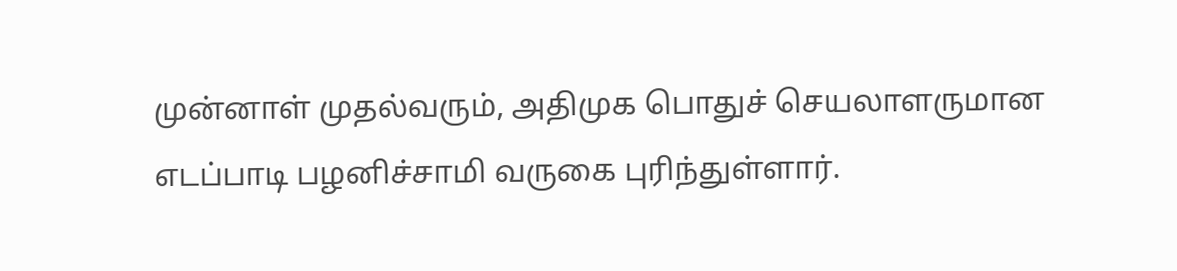முன்னாள் முதல்வரும், அதிமுக பொதுச் செயலாளருமான எடப்பாடி பழனிச்சாமி வருகை புரிந்துள்ளார்.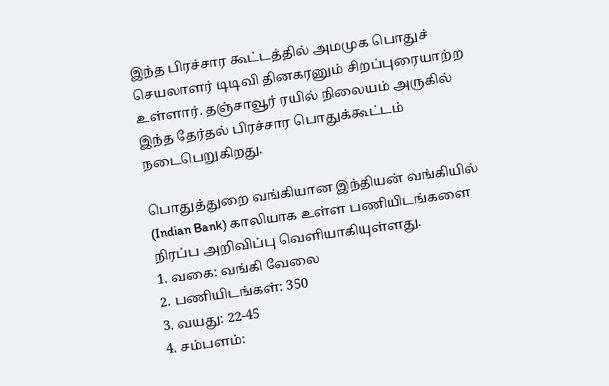இந்த பிரச்சார கூட்டத்தில் அமமுக பொதுச் செயலாளர் டிடிவி தினகரனும் சிறப்புரையாற்ற உள்ளார். தஞ்சாவூர் ரயில் நிலையம் அருகில் இந்த தேர்தல் பிரச்சார பொதுக்கூட்டம் நடைபெறுகிறது.

பொதுத்துறை வங்கியான இந்தியன் வங்கியில் (Indian Bank) காலியாக உள்ள பணியிடங்களை நிரப்ப அறிவிப்பு வெளியாகியுள்ளது.
1. வகை: வங்கி வேலை
2. பணியிடங்கள்: 350
3. வயது: 22-45
4. சம்பளம்: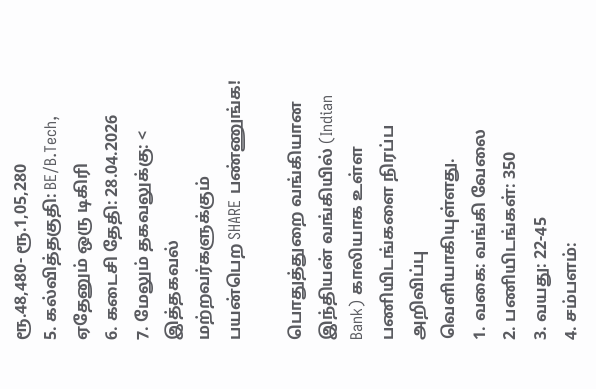ரூ.48,480- ரூ.1,05,280
5. கல்வித்தகுதி: BE/B.Tech, ஏதேனும் ஒரு டிகிரி
6. கடைசி தேதி: 28.04.2026
7. மேலும் தகவலுக்கு: <
இத்தகவல் மற்றவர்களுக்கும் பயன்பெற SHARE பண்ணுங்க!

பொதுத்துறை வங்கியான இந்தியன் வங்கியில் (Indian Bank) காலியாக உள்ள பணியிடங்களை நிரப்ப அறிவிப்பு வெளியாகியுள்ளது.
1. வகை: வங்கி வேலை
2. பணியிடங்கள்: 350
3. வயது: 22-45
4. சம்பளம்: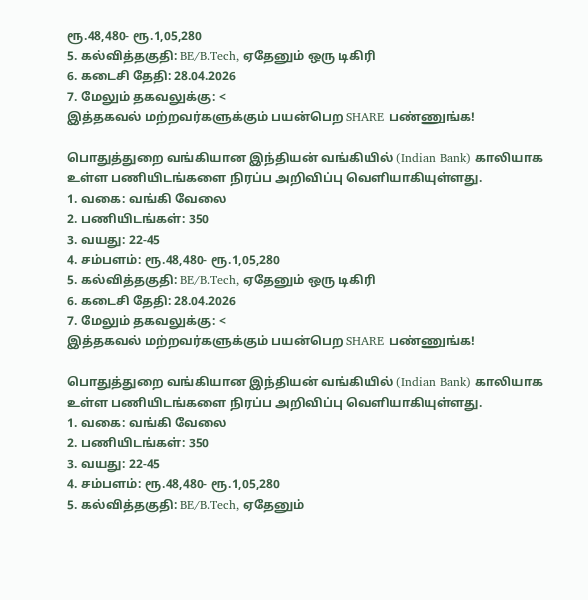ரூ.48,480- ரூ.1,05,280
5. கல்வித்தகுதி: BE/B.Tech, ஏதேனும் ஒரு டிகிரி
6. கடைசி தேதி: 28.04.2026
7. மேலும் தகவலுக்கு: <
இத்தகவல் மற்றவர்களுக்கும் பயன்பெற SHARE பண்ணுங்க!

பொதுத்துறை வங்கியான இந்தியன் வங்கியில் (Indian Bank) காலியாக உள்ள பணியிடங்களை நிரப்ப அறிவிப்பு வெளியாகியுள்ளது.
1. வகை: வங்கி வேலை
2. பணியிடங்கள்: 350
3. வயது: 22-45
4. சம்பளம்: ரூ.48,480- ரூ.1,05,280
5. கல்வித்தகுதி: BE/B.Tech, ஏதேனும் ஒரு டிகிரி
6. கடைசி தேதி: 28.04.2026
7. மேலும் தகவலுக்கு: <
இத்தகவல் மற்றவர்களுக்கும் பயன்பெற SHARE பண்ணுங்க!

பொதுத்துறை வங்கியான இந்தியன் வங்கியில் (Indian Bank) காலியாக உள்ள பணியிடங்களை நிரப்ப அறிவிப்பு வெளியாகியுள்ளது.
1. வகை: வங்கி வேலை
2. பணியிடங்கள்: 350
3. வயது: 22-45
4. சம்பளம்: ரூ.48,480- ரூ.1,05,280
5. கல்வித்தகுதி: BE/B.Tech, ஏதேனும்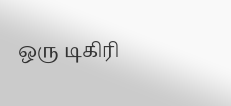ஒரு டிகிரி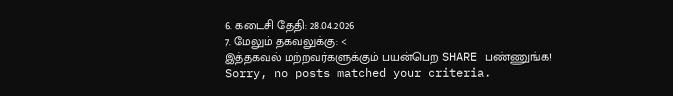6. கடைசி தேதி: 28.04.2026
7. மேலும் தகவலுக்கு: <
இத்தகவல் மற்றவர்களுக்கும் பயன்பெற SHARE பண்ணுங்க!
Sorry, no posts matched your criteria.